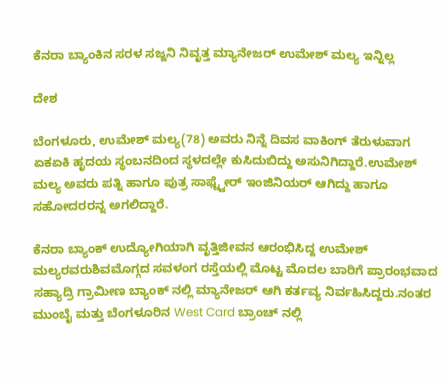ಕೆನರಾ ಬ್ಯಾಂಕಿನ ಸರಳ ಸಜ್ಜನಿ ನಿವೃತ್ತ ಮ್ಯಾನೇಜರ್ ಉಮೇಶ್ ಮಲ್ಯ ಇನ್ನಿಲ್ಲ

ದೇಶ

ಬೆಂಗಳೂರು, ಉಮೇಶ್ ಮಲ್ಯ(78) ಅವರು ನಿನ್ನೆ ದಿವಸ ವಾಕಿಂಗ್ ತೆರುಳುವಾಗ ಏಕಏಕಿ ಹೃದಯ ಸ್ಥಂಬನದಿಂದ ಸ್ಥಳದಲ್ಲೇ ಕುಸಿದುಬಿದ್ದು ಅಸುನಿಗಿದ್ದಾರೆ.ಉಮೇಶ್ ಮಲ್ಯ ಅವರು ಪತ್ನಿ ಹಾಗೂ ಪುತ್ರ ಸಾಫ್ಟ್ವೇರ್ ಇಂಜಿನಿಯರ್ ಆಗಿದ್ದು ಹಾಗೂ ಸಹೋದರರನ್ನ ಅಗಲಿದ್ದಾರೆ.

ಕೆನರಾ ಬ್ಯಾಂಕ್ ಉದ್ಯೋಗಿಯಾಗಿ ವೃತ್ತಿಜೀವನ ಆರಂಭಿಸಿದ್ದ ಉಮೇಶ್ ಮಲ್ಯರವರುಶಿವಮೊಗ್ಗದ ಸವಳಂಗ ರಸ್ತೆಯಲ್ಲಿ ಮೊಟ್ಟ ಮೊದಲ ಬಾರಿಗೆ ಪ್ರಾರಂಭವಾದ ಸಹ್ಯಾದ್ರಿ ಗ್ರಾಮೀಣ ಬ್ಯಾಂಕ್ ನಲ್ಲಿ ಮ್ಯಾನೇಜರ್ ಆಗಿ ಕರ್ತವ್ಯ ನಿರ್ವಹಿಸಿದ್ದರು.ನಂತರ ಮುಂಬೈ ಮತ್ತು ಬೆಂಗಳೂರಿನ West Card ಬ್ರಾಂಚ್ ನಲ್ಲಿ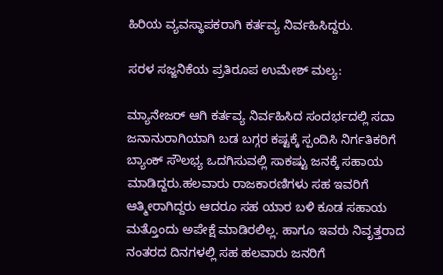ಹಿರಿಯ ವ್ಯವಸ್ಥಾಪಕರಾಗಿ ಕರ್ತವ್ಯ ನಿರ್ವಹಿಸಿದ್ದರು.

ಸರಳ ಸಜ್ಜನಿಕೆಯ ಪ್ರತಿರೂಪ ಉಮೇಶ್ ಮಲ್ಯ:

ಮ್ಯಾನೇಜರ್ ಆಗಿ ಕರ್ತವ್ಯ ನಿರ್ವಹಿಸಿದ ಸಂದರ್ಭದಲ್ಲಿ ಸದಾ ಜನಾನುರಾಗಿಯಾಗಿ ಬಡ ಬಗ್ಗರ ಕಷ್ಟಕ್ಕೆ ಸ್ಪಂದಿಸಿ ನಿರ್ಗತಿಕರಿಗೆ ಬ್ಯಾಂಕ್ ಸೌಲಭ್ಯ ಒದಗಿಸುವಲ್ಲಿ ಸಾಕಷ್ಟು ಜನಕ್ಕೆ ಸಹಾಯ ಮಾಡಿದ್ದರು.ಹಲವಾರು ರಾಜಕಾರಣಿಗಳು ಸಹ ಇವರಿಗೆ ಆತ್ಮೀರಾಗಿದ್ದರು ಆದರೂ ಸಹ ಯಾರ ಬಳಿ ಕೂಡ ಸಹಾಯ ಮತ್ತೊಂದು ಅಪೇಕ್ಷೆ ಮಾಡಿರಲಿಲ್ಲ. ಹಾಗೂ ಇವರು ನಿವೃತ್ತರಾದ ನಂತರದ ದಿನಗಳಲ್ಲಿ ಸಹ ಹಲವಾರು ಜನರಿಗೆ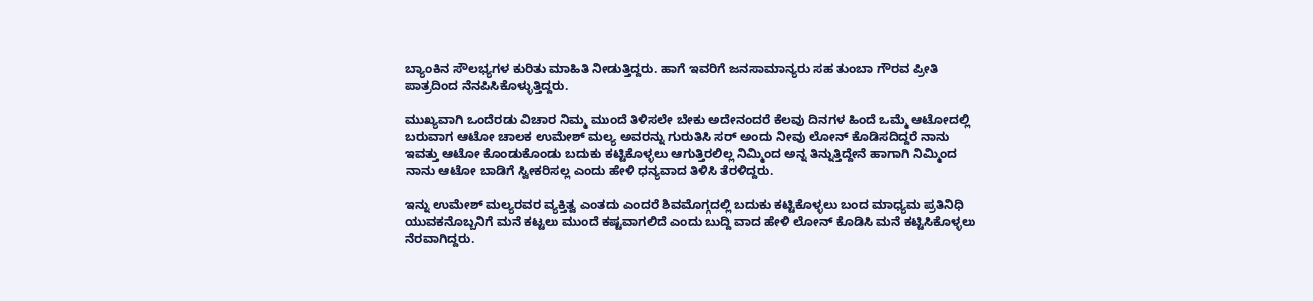ಬ್ಯಾಂಕಿನ ಸೌಲಭ್ಯಗಳ ಕುರಿತು ಮಾಹಿತಿ ನೀಡುತ್ತಿದ್ದರು. ಹಾಗೆ ಇವರಿಗೆ ಜನಸಾಮಾನ್ಯರು ಸಹ ತುಂಬಾ ಗೌರವ ಪ್ರೀತಿ ಪಾತ್ರದಿಂದ ನೆನಪಿಸಿಕೊಳ್ಳುತ್ತಿದ್ದರು.

ಮುಖ್ಯವಾಗಿ ಒಂದೆರಡು ವಿಚಾರ ನಿಮ್ಮ ಮುಂದೆ ತಿಳಿಸಲೇ ಬೇಕು ಅದೇನಂದರೆ ಕೆಲವು ದಿನಗಳ ಹಿಂದೆ ಒಮ್ಮೆ ಆಟೋದಲ್ಲಿ ಬರುವಾಗ ಆಟೋ ಚಾಲಕ ಉಮೇಶ್ ಮಲ್ಯ ಅವರನ್ನು ಗುರುತಿಸಿ ಸರ್ ಅಂದು ನೀವು ಲೋನ್ ಕೊಡಿಸದಿದ್ದರೆ ನಾನು ಇವತ್ತು ಆಟೋ ಕೊಂಡುಕೊಂಡು ಬದುಕು ಕಟ್ಟಿಕೊಳ್ಳಲು ಆಗುತ್ತಿರಲಿಲ್ಲ ನಿಮ್ಮಿಂದ ಅನ್ನ ತಿನ್ನುತ್ತಿದ್ದೇನೆ ಹಾಗಾಗಿ ನಿಮ್ಮಿಂದ ನಾನು ಆಟೋ ಬಾಡಿಗೆ ಸ್ವೀಕರಿಸಲ್ಲ ಎಂದು ಹೇಳಿ ಧನ್ಯವಾದ ತಿಳಿಸಿ ತೆರಳಿದ್ದರು.

ಇನ್ನು ಉಮೇಶ್ ಮಲ್ಯರವರ ವ್ಯಕ್ತಿತ್ವ ಎಂತದು ಎಂದರೆ ಶಿವಮೊಗ್ಗದಲ್ಲಿ ಬದುಕು ಕಟ್ಟಿಕೊಳ್ಳಲು ಬಂದ ಮಾಧ್ಯಮ ಪ್ರತಿನಿಧಿ ಯುವಕನೊಬ್ಬನಿಗೆ ಮನೆ ಕಟ್ಟಲು ಮುಂದೆ ಕಷ್ಟವಾಗಲಿದೆ ಎಂದು ಬುದ್ದಿ ವಾದ ಹೇಳಿ ಲೋನ್ ಕೊಡಿಸಿ ಮನೆ ಕಟ್ಟಿಸಿಕೊಳ್ಳಲು ನೆರವಾಗಿದ್ದರು.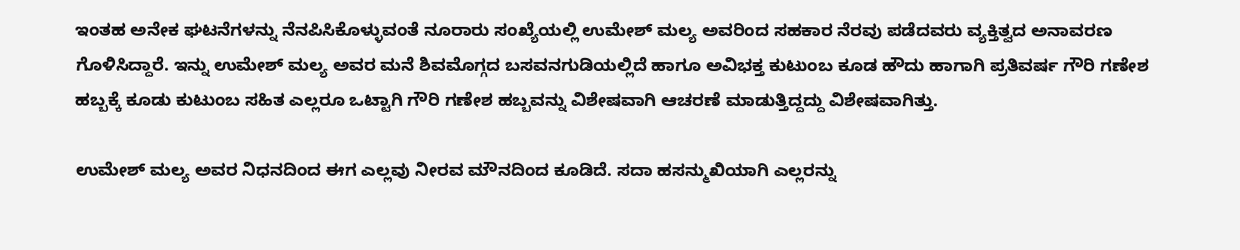ಇಂತಹ ಅನೇಕ ಘಟನೆಗಳನ್ನು ನೆನಪಿಸಿಕೊಳ್ಳುವಂತೆ ನೂರಾರು ಸಂಖ್ಯೆಯಲ್ಲಿ ಉಮೇಶ್ ಮಲ್ಯ ಅವರಿಂದ ಸಹಕಾರ ನೆರವು ಪಡೆದವರು ವ್ಯಕ್ತಿತ್ವದ ಅನಾವರಣ ಗೊಳಿಸಿದ್ದಾರೆ. ಇನ್ನು ಉಮೇಶ್ ಮಲ್ಯ ಅವರ ಮನೆ ಶಿವಮೊಗ್ಗದ ಬಸವನಗುಡಿಯಲ್ಲಿದೆ ಹಾಗೂ ಅವಿಭಕ್ತ ಕುಟುಂಬ ಕೂಡ ಹೌದು ಹಾಗಾಗಿ ಪ್ರತಿವರ್ಷ ಗೌರಿ ಗಣೇಶ ಹಬ್ಬಕ್ಕೆ ಕೂಡು ಕುಟುಂಬ ಸಹಿತ ಎಲ್ಲರೂ ಒಟ್ಟಾಗಿ ಗೌರಿ ಗಣೇಶ ಹಬ್ಬವನ್ನು ವಿಶೇಷವಾಗಿ ಆಚರಣೆ ಮಾಡುತ್ತಿದ್ದದ್ದು ವಿಶೇಷವಾಗಿತ್ತು.

ಉಮೇಶ್ ಮಲ್ಯ ಅವರ ನಿಧನದಿಂದ ಈಗ ಎಲ್ಲವು ನೀರವ ಮೌನದಿಂದ ಕೂಡಿದೆ. ಸದಾ ಹಸನ್ಮುಖಿಯಾಗಿ ಎಲ್ಲರನ್ನು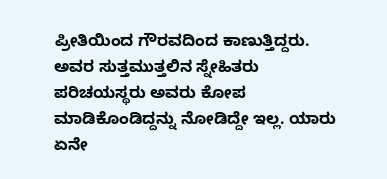ಪ್ರೀತಿಯಿಂದ ಗೌರವದಿಂದ ಕಾಣುತ್ತಿದ್ದರು. ಅವರ ಸುತ್ತಮುತ್ತಲಿನ ಸ್ನೇಹಿತರು ಪರಿಚಯಸ್ಥರು ಅವರು ಕೋಪ ಮಾಡಿಕೊಂಡಿದ್ದನ್ನು ನೋಡಿದ್ದೇ ಇಲ್ಲ. ಯಾರು ಏನೇ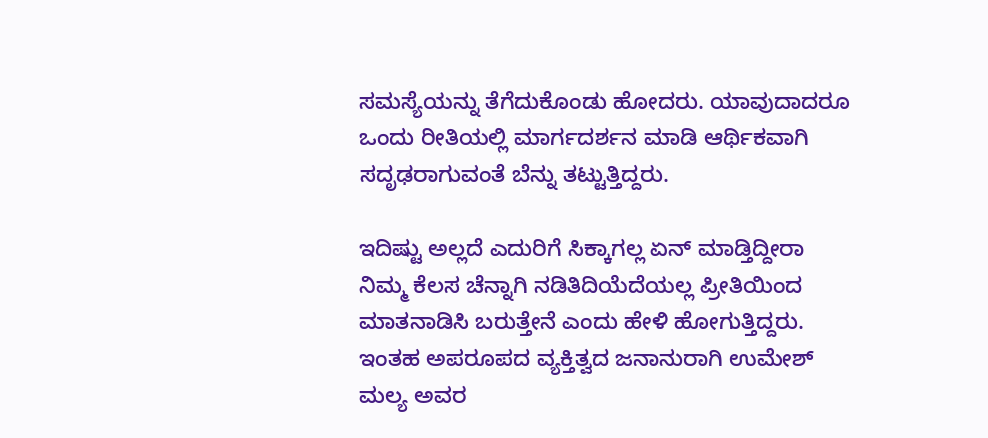ಸಮಸ್ಯೆಯನ್ನು ತೆಗೆದುಕೊಂಡು ಹೋದರು. ಯಾವುದಾದರೂ ಒಂದು ರೀತಿಯಲ್ಲಿ ಮಾರ್ಗದರ್ಶನ ಮಾಡಿ ಆರ್ಥಿಕವಾಗಿ ಸದೃಢರಾಗುವಂತೆ ಬೆನ್ನು ತಟ್ಟುತ್ತಿದ್ದರು.

ಇದಿಷ್ಟು ಅಲ್ಲದೆ ಎದುರಿಗೆ ಸಿಕ್ಕಾಗಲ್ಲ ಏನ್ ಮಾಡ್ತಿದ್ದೀರಾ ನಿಮ್ಮ ಕೆಲಸ ಚೆನ್ನಾಗಿ ನಡಿತಿದಿಯೆದೆಯಲ್ಲ ಪ್ರೀತಿಯಿಂದ ಮಾತನಾಡಿಸಿ ಬರುತ್ತೇನೆ ಎಂದು ಹೇಳಿ ಹೋಗುತ್ತಿದ್ದರು. ಇಂತಹ ಅಪರೂಪದ ವ್ಯಕ್ತಿತ್ವದ ಜನಾನುರಾಗಿ ಉಮೇಶ್ ಮಲ್ಯ ಅವರ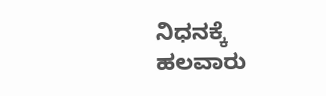ನಿಧನಕ್ಕೆ ಹಲವಾರು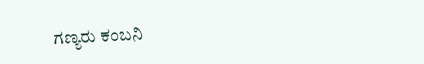ಗಣ್ಯರು ಕಂಬನಿ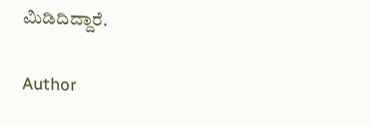ಮಿಡಿದಿದ್ದಾರೆ.

Author